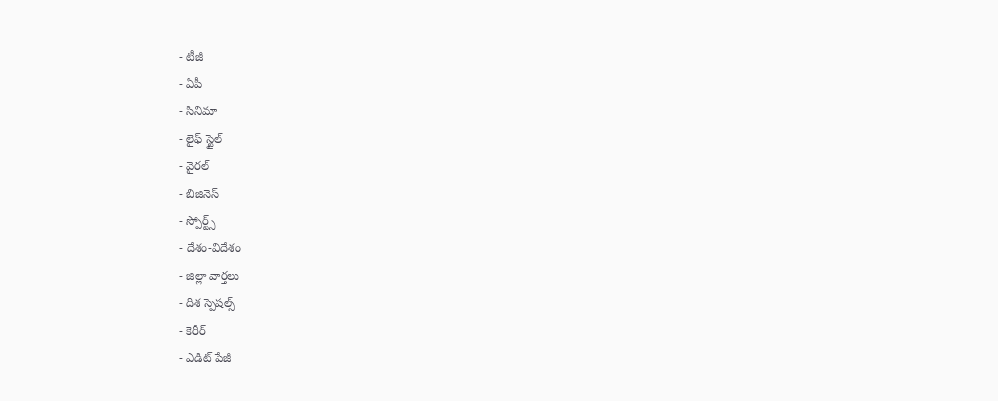- టీజీ
- ఏపీ
- సినిమా
- లైఫ్ స్టైల్
- వైరల్
- బిజినెస్
- స్పోర్ట్స్
- దేశం-విదేశం
- జిల్లా వార్తలు
- దిశ స్పెషల్స్
- కెరీర్
- ఎడిట్ పేజీ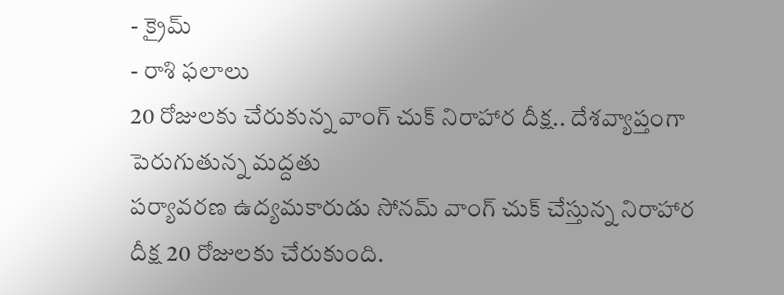- క్రైమ్
- రాశి ఫలాలు
20 రోజులకు చేరుకున్న వాంగ్ చుక్ నిరాహార దీక్ష.. దేశవ్యాప్తంగా పెరుగుతున్న మద్దతు
పర్యావరణ ఉద్యమకారుడు సోనమ్ వాంగ్ చుక్ చేస్తున్న నిరాహార దీక్ష 20 రోజులకు చేరుకుంది.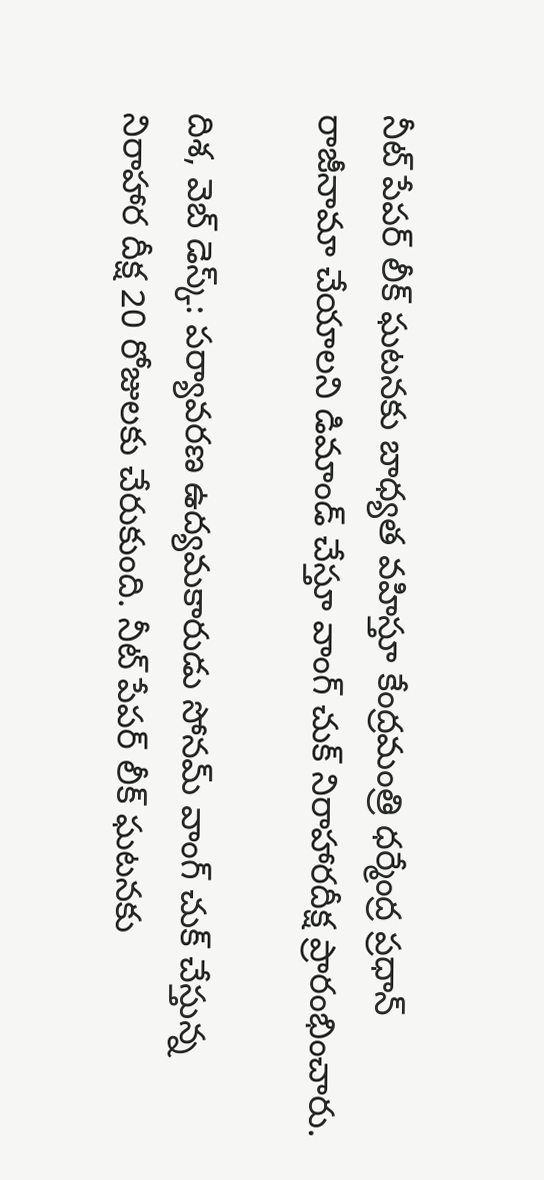నీట్ పేపర్ లీక్ ఘటనకు బాధ్యత వహిస్తూ కేంద్రమంత్రి ధర్మేంద్ర ప్రధాన్ రాజీనామా చేయాలని డిమాండ్ చేస్తూ వాంగ్ చుక్ నిరాహారదీక్ష ప్రారంభించారు.

దిశ, వెబ్ డెస్క్: పర్యావరణ ఉద్యమకారుడు సోనమ్ వాంగ్ చుక్ చేస్తున్న నిరాహార దీక్ష 20 రోజులకు చేరుకుంది. నీట్ పేపర్ లీక్ ఘటనకు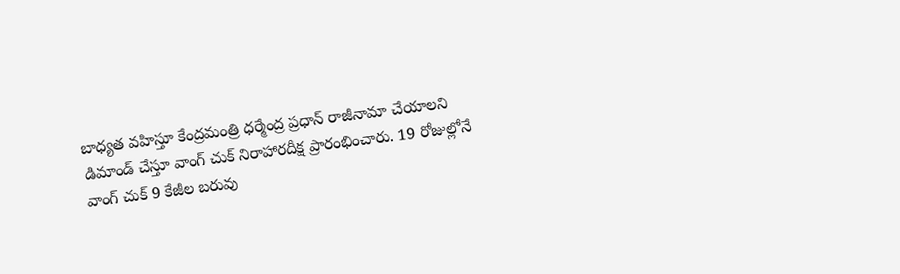బాధ్యత వహిస్తూ కేంద్రమంత్రి ధర్మేంద్ర ప్రధాన్ రాజీనామా చేయాలని డిమాండ్ చేస్తూ వాంగ్ చుక్ నిరాహారదీక్ష ప్రారంభించారు. 19 రోజుల్లోనే వాంగ్ చుక్ 9 కేజీల బరువు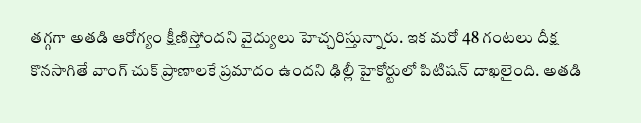తగ్గగా అతడి ఆరోగ్యం క్షీణిస్తోందని వైద్యులు హెచ్చరిస్తున్నారు. ఇక మరో 48 గంటలు దీక్ష కొనసాగితే వాంగ్ చుక్ ప్రాణాలకే ప్రమాదం ఉందని ఢిల్లీ హైకోర్టులో పిటిషన్ దాఖలైంది. అతడి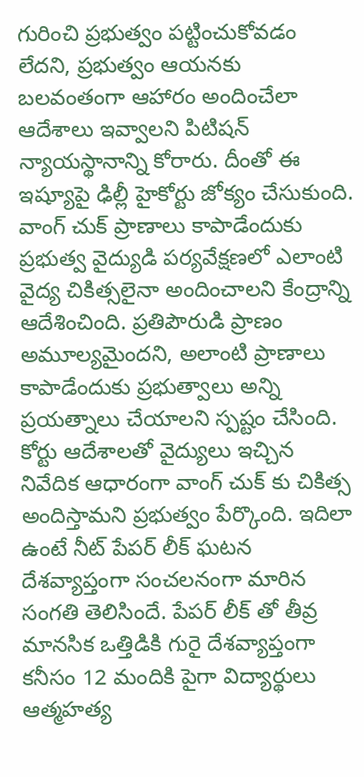గురించి ప్రభుత్వం పట్టించుకోవడం లేదని, ప్రభుత్వం ఆయనకు బలవంతంగా ఆహారం అందించేలా ఆదేశాలు ఇవ్వాలని పిటిషన్ న్యాయస్థానాన్ని కోరారు. దీంతో ఈ ఇష్యూపై ఢిల్లీ హైకోర్టు జోక్యం చేసుకుంది.
వాంగ్ చుక్ ప్రాణాలు కాపాడేందుకు ప్రభుత్వ వైద్యుడి పర్యవేక్షణలో ఎలాంటి వైద్య చికిత్సలైనా అందించాలని కేంద్రాన్ని ఆదేశించింది. ప్రతిపౌరుడి ప్రాణం అమూల్యమైందని, అలాంటి ప్రాణాలు కాపాడేందుకు ప్రభుత్వాలు అన్ని ప్రయత్నాలు చేయాలని స్పష్టం చేసింది. కోర్టు ఆదేశాలతో వైద్యులు ఇచ్చిన నివేదిక ఆధారంగా వాంగ్ చుక్ కు చికిత్స అందిస్తామని ప్రభుత్వం పేర్కొంది. ఇదిలా ఉంటే నీట్ పేపర్ లీక్ ఘటన దేశవ్యాప్తంగా సంచలనంగా మారిన సంగతి తెలిసిందే. పేపర్ లీక్ తో తీవ్ర మానసిక ఒత్తిడికి గురై దేశవ్యాప్తంగా కనీసం 12 మందికి పైగా విద్యార్థులు ఆత్మహత్య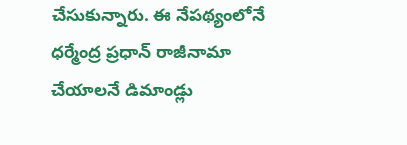చేసుకున్నారు. ఈ నేపథ్యంలోనే ధర్మేంద్ర ప్రధాన్ రాజీనామా చేయాలనే డిమాండ్లు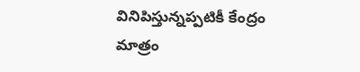వినిపిస్తున్నప్పటికీ కేంద్రం మాత్రం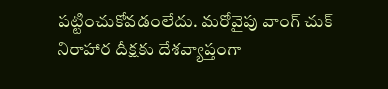పట్టించుకోవడంలేదు. మరోవైపు వాంగ్ చుక్ నిరాహార దీక్షకు దేశవ్యాప్తంగా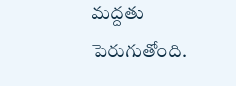మద్దతు పెరుగుతోంది.